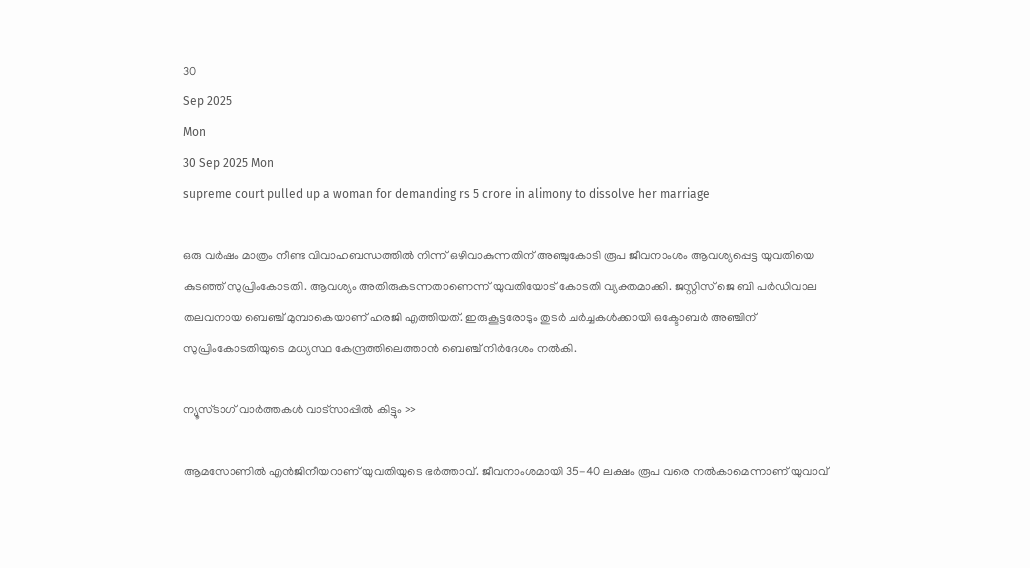30
Sep 2025
Mon
30 Sep 2025 Mon
supreme court pulled up a woman for demanding rs 5 crore in alimony to dissolve her marriage

ഒരു വര്‍ഷം മാത്രം നീണ്ട വിവാഹബന്ധത്തില്‍ നിന്ന് ഒഴിവാകുന്നതിന് അഞ്ചുകോടി രൂപ ജീവനാംശം ആവശ്യപ്പെട്ട യുവതിയെ കുടഞ്ഞ് സുപ്രിംകോടതി. ആവശ്യം അതിരുകടന്നതാണെന്ന് യുവതിയോട് കോടതി വ്യക്തമാക്കി. ജസ്റ്റിസ് ജെ ബി പര്‍ഡിവാല തലവനായ ബെഞ്ച് മുമ്പാകെയാണ് ഹരജി എത്തിയത്. ഇരുകൂട്ടരോടും തുടര്‍ ചര്‍ച്ചകള്‍ക്കായി ഒക്ടോബര്‍ അഞ്ചിന് സുപ്രിംകോടതിയുടെ മധ്യസ്ഥ കേന്ദ്രത്തിലെത്താന്‍ ബെഞ്ച് നിര്‍ദേശം നല്‍കി.

ന്യൂസ്ടാഗ് വാര്‍ത്തകള്‍ വാട്‌സാപ്പില്‍ കിട്ടും >>

ആമസോണില്‍ എന്‍ജിനീയറാണ് യുവതിയുടെ ഭര്‍ത്താവ്. ജീവനാംശമായി 35-40 ലക്ഷം രൂപ വരെ നല്‍കാമെന്നാണ് യുവാവ്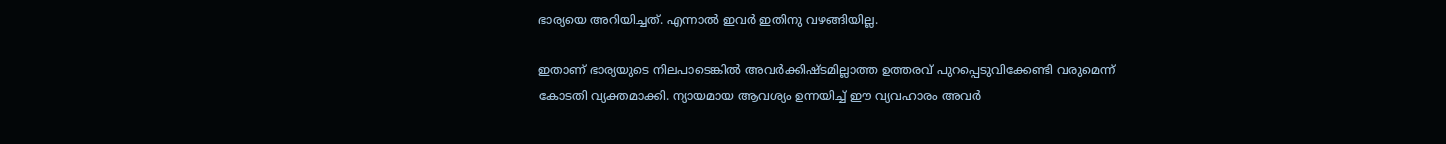ഭാര്യയെ അറിയിച്ചത്. എന്നാല്‍ ഇവര്‍ ഇതിനു വഴങ്ങിയില്ല.

ഇതാണ് ഭാര്യയുടെ നിലപാടെങ്കില്‍ അവര്‍ക്കിഷ്ടമില്ലാത്ത ഉത്തരവ് പുറപ്പെടുവിക്കേണ്ടി വരുമെന്ന് കോടതി വ്യക്തമാക്കി. ന്യായമായ ആവശ്യം ഉന്നയിച്ച് ഈ വ്യവഹാരം അവര്‍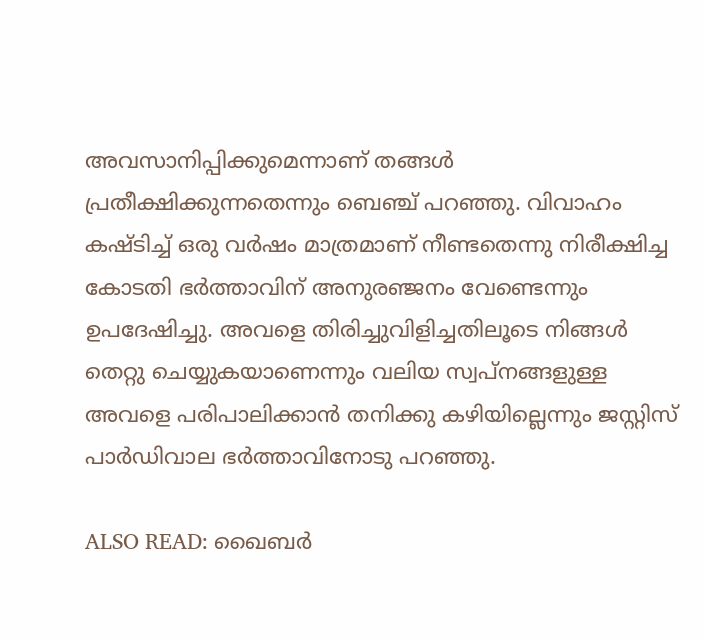അവസാനിപ്പിക്കുമെന്നാണ് തങ്ങള്‍ പ്രതീക്ഷിക്കുന്നതെന്നും ബെഞ്ച് പറഞ്ഞു. വിവാഹം കഷ്ടിച്ച് ഒരു വര്‍ഷം മാത്രമാണ് നീണ്ടതെന്നു നിരീക്ഷിച്ച കോടതി ഭര്‍ത്താവിന് അനുരഞ്ജനം വേണ്ടെന്നും ഉപദേഷിച്ചു. അവളെ തിരിച്ചുവിളിച്ചതിലൂടെ നിങ്ങള്‍ തെറ്റു ചെയ്യുകയാണെന്നും വലിയ സ്വപ്‌നങ്ങളുള്ള അവളെ പരിപാലിക്കാന്‍ തനിക്കു കഴിയില്ലെന്നും ജസ്റ്റിസ് പാര്‍ഡിവാല ഭര്‍ത്താവിനോടു പറഞ്ഞു.

ALSO READ: ഖൈബര്‍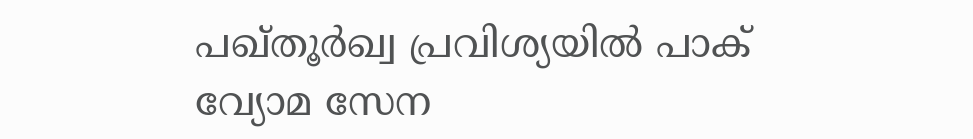പഖ്തൂര്‍ഖ്വ പ്രവിശ്യയില്‍ പാക് വ്യോമ സേന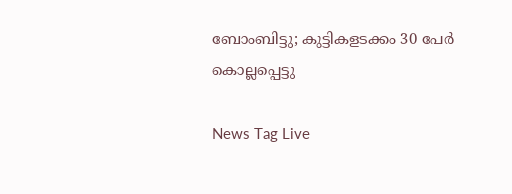ബോംബിട്ടു; കുട്ടികളടക്കം 30 പേര്‍ കൊല്ലപ്പെട്ടു

News Tag Live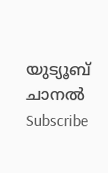യുട്യൂബ് ചാനല്‍ Subscribe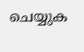ചെയ്യുക